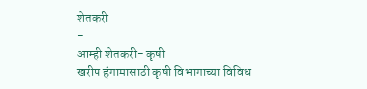शेतकरी
-
आम्ही शेतकरी- कृषी
खरीप हंगामासाठी कृषी विभागाच्या विविध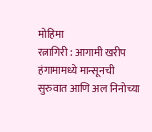मोहिमा
रत्नागिरी : आगामी खरीप हंगामामध्ये मान्सूनची सुरुवात आणि अल निनोच्या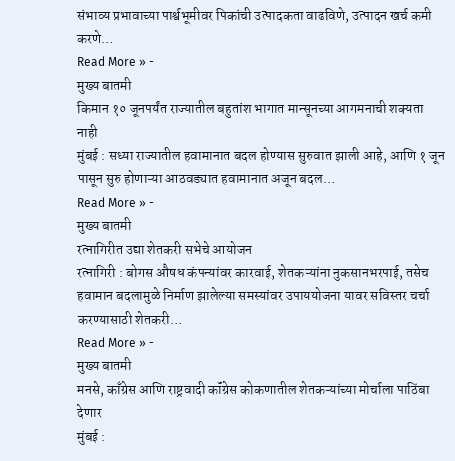संभाव्य प्रभावाच्या पार्श्वभूमीवर पिकांची उत्पादकता वाढविणे, उत्पादन खर्च कमी करणे…
Read More » -
मुख्य बातमी
किमान १० जूनपर्यंत राज्यातील बहुतांश भागात मान्सूनच्या आगमनाची शक्यता नाही
मुंबई : सध्या राज्यातील हवामानात बदल होण्यास सुरुवात झाली आहे, आणि १ जून पासून सुरु होणाऱ्या आठवड्यात हवामानात अजून बदल…
Read More » -
मुख्य बातमी
रत्नागिरीत उद्या शेतकरी सभेचे आयोजन
रत्नागिरी : बोगस औषध कंपन्यांवर कारवाई, शेतकऱ्यांना नुकसानभरपाई, तसेच हवामान बदलामुळे निर्माण झालेल्या समस्यांवर उपाययोजना यावर सविस्तर चर्चा करण्यासाठी शेतकरी…
Read More » -
मुख्य बातमी
मनसे, काँग्रेस आणि राष्ट्रवादी कॉंग्रेस कोकणातील शेतकऱ्यांच्या मोर्चाला पाठिंबा देणार
मुंबई :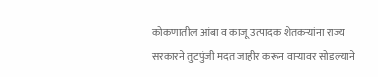कोकणातील आंबा व काजू उत्पादक शेतकऱ्यांना राज्य सरकारने तुटपुंजी मदत जाहीर करून वाऱ्यावर सोडल्याने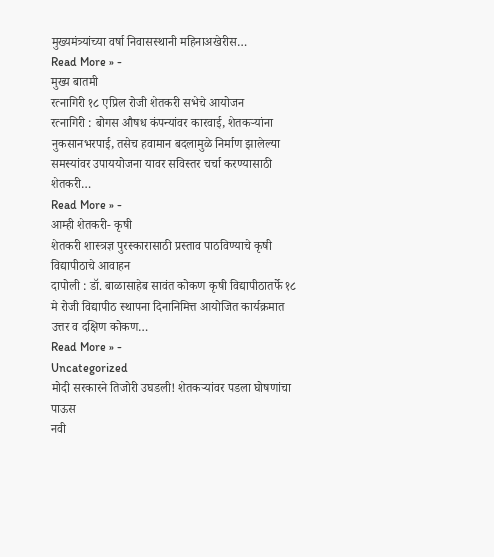मुख्यमंत्र्यांच्या वर्षा निवासस्थानी महिनाअखेरीस…
Read More » -
मुख्य बातमी
रत्नागिरी १८ एप्रिल रोजी शेतकरी सभेचे आयोजन
रत्नागिरी : बोगस औषध कंपन्यांवर कारवाई, शेतकऱ्यांना नुकसानभरपाई, तसेच हवामान बदलामुळे निर्माण झालेल्या समस्यांवर उपाययोजना यावर सविस्तर चर्चा करण्यासाठी शेतकरी…
Read More » -
आम्ही शेतकरी- कृषी
शेतकरी शास्त्रज्ञ पुरस्कारासाठी प्रस्ताव पाठविण्याचे कृषी विद्यापीठाचे आवाहन
दापोली : डॉ. बाळासाहेब सावंत कोकण कृषी विद्यापीठातर्फे १८ मे रोजी विद्यापीठ स्थापना दिनानिमित्त आयोजित कार्यक्रमात उत्तर व दक्षिण कोकण…
Read More » -
Uncategorized
मोदी सरकारने तिजोरी उघडली! शेतकऱ्यांवर पडला घोषणांचा पाऊस
नवी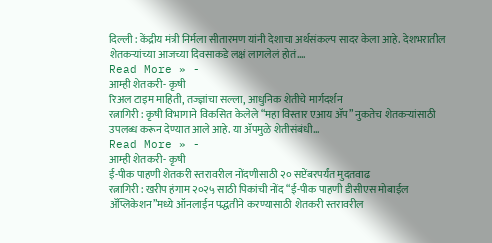दिल्ली : केंद्रीय मंत्री निर्मला सीतारमण यांनी देशाचा अर्थसंकल्प सादर केला आहे. देशभरातील शेतकऱ्यांच्या आजच्या दिवसाकडे लक्षं लागलेलं होतं.…
Read More » -
आम्ही शेतकरी- कृषी
रिअल टाइम माहिती, तज्ज्ञांचा सल्ला, आधुनिक शेतीचे मार्गदर्शन
रत्नागिरी : कृषी विभागाने विकसित केलेले “महा विस्तार एआय ॲप” नुकतेच शेतकऱ्यांसाठी उपलब्ध करून देण्यात आले आहे. या ॲपमुळे शेतीसंबंधी…
Read More » -
आम्ही शेतकरी- कृषी
ई-पीक पाहणी शेतकरी स्तरावरील नोंदणीसाठी २० सप्टेंबरपर्यंत मुदतवाढ
रत्नागिरी : खरीप हंगाम २०२५ साठी पिकांची नोंद “ई-पीक पाहणी डीसीएस मोबाईल ॲप्लिकेशन”मध्ये ऑनलाईन पद्धतीने करण्यासाठी शेतकरी स्तरावरील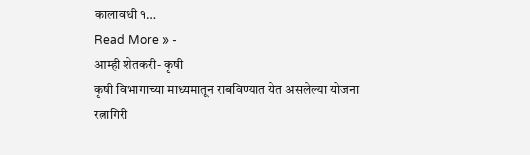कालावधी १…
Read More » -
आम्ही शेतकरी- कृषी
कृषी विभागाच्या माध्यमातून राबविण्यात येत असलेल्या योजना
रत्नागिरी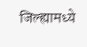जिल्ह्यामध्ये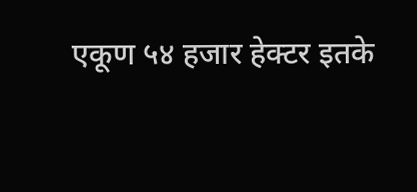एकूण ५४ हजार हेक्टर इतके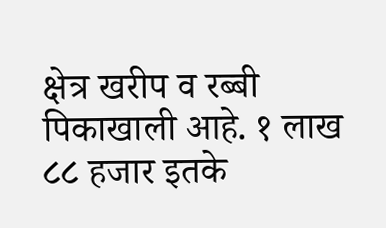क्षेत्र खरीप व रब्बी पिकाखाली आहे. १ लाख ८८ हजार इतके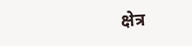क्षेत्र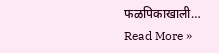फळपिकाखाली…
Read More »